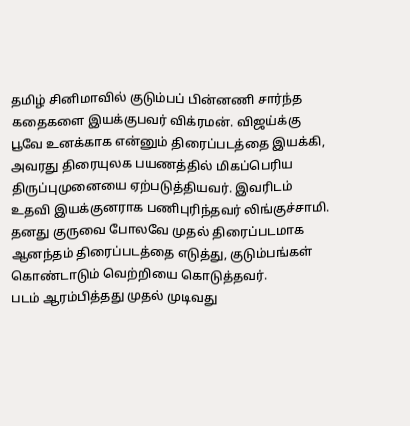தமிழ் சினிமாவில் குடும்பப் பின்னணி சார்ந்த கதைகளை இயக்குபவர் விக்ரமன். விஜய்க்கு பூவே உனக்காக என்னும் திரைப்படத்தை இயக்கி, அவரது திரையுலக பயணத்தில் மிகப்பெரிய திருப்புமுனையை ஏற்படுத்தியவர். இவரிடம் உதவி இயக்குனராக பணிபுரிந்தவர் லிங்குச்சாமி. தனது குருவை போலவே முதல் திரைப்படமாக ஆனந்தம் திரைப்படத்தை எடுத்து, குடும்பங்கள் கொண்டாடும் வெற்றியை கொடுத்தவர்.
படம் ஆரம்பித்தது முதல் முடிவது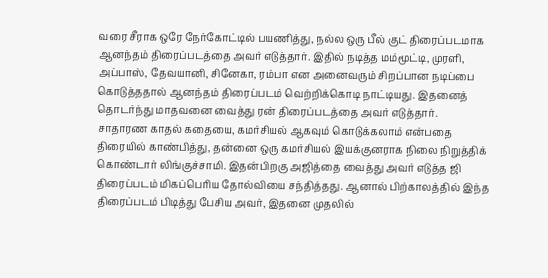வரை சீராக ஒரே நேர்கோட்டில் பயணித்து, நல்ல ஒரு பீல் குட் திரைப்படமாக ஆனந்தம் திரைப்படத்தை அவர் எடுத்தார். இதில் நடித்த மம்மூட்டி, முரளி, அப்பாஸ், தேவயானி, சினேகா, ரம்பா என அனைவரும் சிறப்பான நடிப்பை கொடுத்ததால் ஆனந்தம் திரைப்படம் வெற்றிக்கொடி நாட்டியது. இதனைத் தொடர்ந்து மாதவனை வைத்து ரன் திரைப்படத்தை அவர் எடுத்தார்.
சாதாரண காதல் கதையை, கமர்சியல் ஆகவும் கொடுக்கலாம் என்பதை திரையில் காண்பித்து, தன்னை ஒரு கமர்சியல் இயக்குனராக நிலை நிறுத்திக் கொண்டார் லிங்குச்சாமி. இதன்பிறகு அஜித்தை வைத்து அவர் எடுத்த ஜி திரைப்படம் மிகப்பெரிய தோல்வியை சந்தித்தது. ஆனால் பிற்காலத்தில் இந்த திரைப்படம் பிடித்து பேசிய அவர், இதனை முதலில்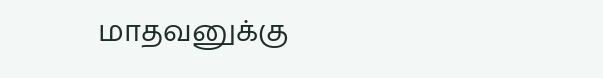மாதவனுக்கு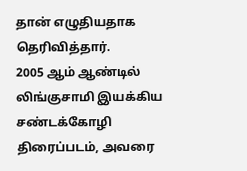தான் எழுதியதாக தெரிவித்தார்.
2005 ஆம் ஆண்டில் லிங்குசாமி இயக்கிய சண்டக்கோழி திரைப்படம், அவரை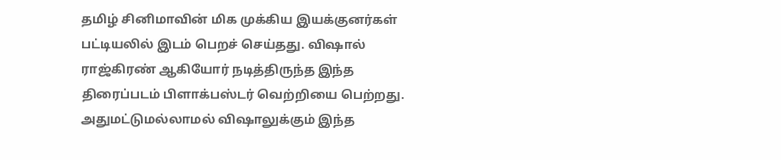தமிழ் சினிமாவின் மிக முக்கிய இயக்குனர்கள் பட்டியலில் இடம் பெறச் செய்தது. விஷால் ராஜ்கிரண் ஆகியோர் நடித்திருந்த இந்த திரைப்படம் பிளாக்பஸ்டர் வெற்றியை பெற்றது. அதுமட்டுமல்லாமல் விஷாலுக்கும் இந்த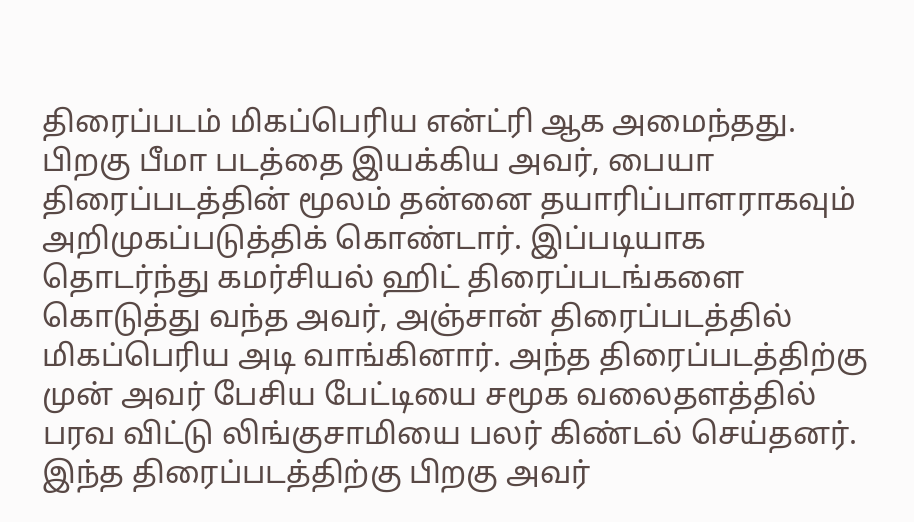திரைப்படம் மிகப்பெரிய என்ட்ரி ஆக அமைந்தது.
பிறகு பீமா படத்தை இயக்கிய அவர், பையா திரைப்படத்தின் மூலம் தன்னை தயாரிப்பாளராகவும் அறிமுகப்படுத்திக் கொண்டார். இப்படியாக தொடர்ந்து கமர்சியல் ஹிட் திரைப்படங்களை கொடுத்து வந்த அவர், அஞ்சான் திரைப்படத்தில் மிகப்பெரிய அடி வாங்கினார். அந்த திரைப்படத்திற்கு முன் அவர் பேசிய பேட்டியை சமூக வலைதளத்தில் பரவ விட்டு லிங்குசாமியை பலர் கிண்டல் செய்தனர். இந்த திரைப்படத்திற்கு பிறகு அவர்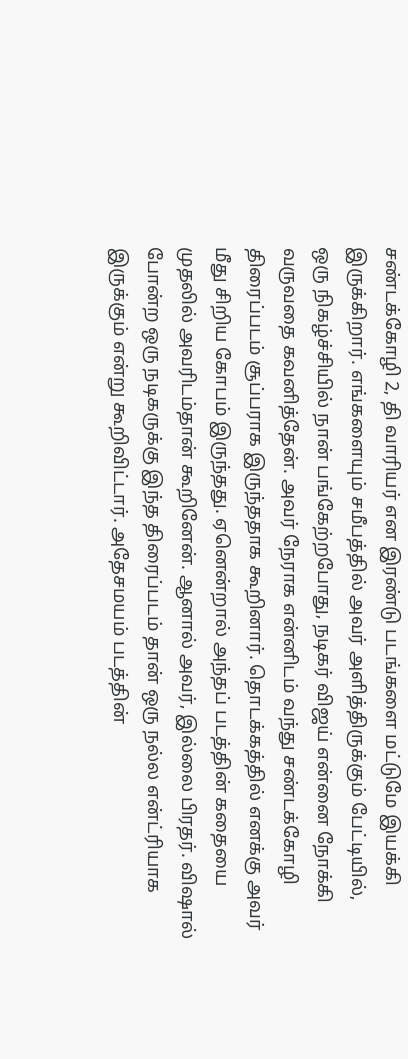சண்டக்கோழி 2, தி வாரியர் என இரண்டு படங்களை மட்டுமே இயக்கி இருக்கிறார். எங்களையும் சமீபத்தில் அவர் அளித்திருக்கும் பேட்டியில்,
ஒரு நிகழ்ச்சியில் நான் பங்கேற்றபோது, நடிகர் விஜய் என்னை நோக்கி வருவதை கவனித்தேன். அவர் நேராக என்னிடம் வந்து சண்டக்கோழி திரைப்படம் சூப்பராக இருந்ததாக கூறினார். தொடக்கத்தில் எனக்கு அவர் மீது சிறிய கோபம் இருந்தது. ஏனென்றால் அந்தப் படத்தின் கதையை முதலில் அவரிடம்தான் கூறினேன். ஆனால் அவர், இல்லை பிரதர். விஷால் போன்ற ஒரு நடிகருக்கு இந்த திரைப்படம் தான் ஒரு நல்ல என்ட்ரியாக இருக்கும் என்று கூறிவிட்டார். அதேசமயம் படத்தின்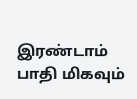இரண்டாம் பாதி மிகவும்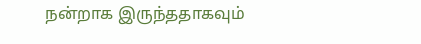நன்றாக இருந்ததாகவும்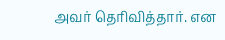அவர் தெரிவித்தார். என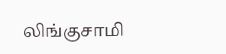லிங்குசாமி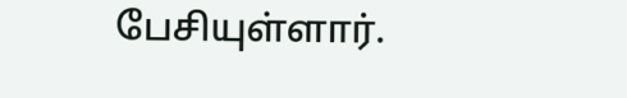பேசியுள்ளார்.